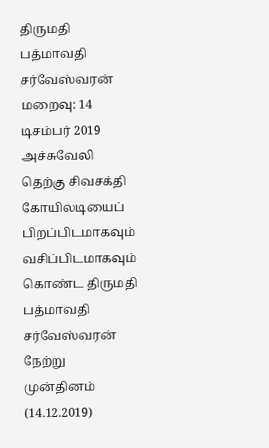திருமதி பத்மாவதி சர்வேஸ்வரன்
மறைவு: 14 டிசம்பர் 2019
அச்சுவேலி தெற்கு சிவசக்தி கோயிலடியைப் பிறப்பிடமாகவும் வசிப்பிடமாகவும் கொண்ட திருமதி பத்மாவதி சர்வேஸ்வரன் நேற்று முன்தினம் (14.12.2019)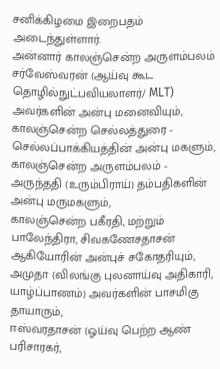சனிக்கிழமை இறைபதம் அடைந்துள்ளார்.
அன்னார் காலஞ்சென்ற அருளம்பலம் சர்வேஸ்வரன் (ஆய்வு கூட தொழில்நுட்பவியலாளர்/ MLT) அவர்களின் அன்பு மனைவியும்,
காலஞ்சென்ற செல்லத்துரை - செல்லப்பாக்கியத்தின் அன்பு மகளும்,
காலஞ்சென்ற அருளம்பலம் - அருந்ததி (உரும்பிராய்) தம்பதிகளின் அன்பு மருமகளும்,
காலஞ்சென்ற பகீரதி, மற்றும் பாலேந்திரா, சிவகணேசதாசன் ஆகியோரின் அன்புச் சகோதரியும்,
அமுதா (விலங்கு புலனாய்வு அதிகாரி, யாழ்ப்பாணம்) அவர்களின் பாசமிகு தாயாரும்,
ஈஸ்வரதாசன் (ஓய்வு பெற்ற ஆண் பரிசாரகர்,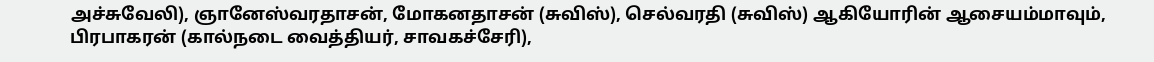அச்சுவேலி), ஞானேஸ்வரதாசன், மோகனதாசன் (சுவிஸ்), செல்வரதி (சுவிஸ்) ஆகியோரின் ஆசையம்மாவும்,
பிரபாகரன் (கால்நடை வைத்தியர், சாவகச்சேரி),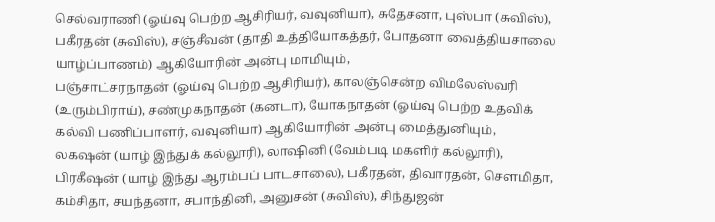செல்வராணி (ஓய்வு பெற்ற ஆசிரியர், வவுனியா), சுதேசனா, புஸ்பா (சுவிஸ்), பகீரதன் (சுவிஸ்), சஞ்சீவன் (தாதி உத்தியோகத்தர், போதனா வைத்தியசாலை யாழ்ப்பாணம்) ஆகியோரின் அன்பு மாமியும்,
பஞ்சாட்சரநாதன் (ஓய்வு பெற்ற ஆசிரியர்), காலஞ்சென்ற விமலேஸ்வரி (உரும்பிராய்), சண்முகநாதன் (கனடா), யோகநாதன் (ஓய்வு பெற்ற உதவிக் கல்வி பணிப்பாளர், வவுனியா) ஆகியோரின் அன்பு மைத்துனியும்,
லகஷன் (யாழ் இந்துக் கல்லூரி), லாஷினி (வேம்படி மகளிர் கல்லூரி), பிரகீஷன் (யாழ் இந்து ஆரம்பப் பாடசாலை), பகீரதன், திவாரதன், சௌமிதா, கம்சிதா, சயந்தனா, சபாந்தினி, அனுசன் (சுவிஸ்), சிந்துஜன்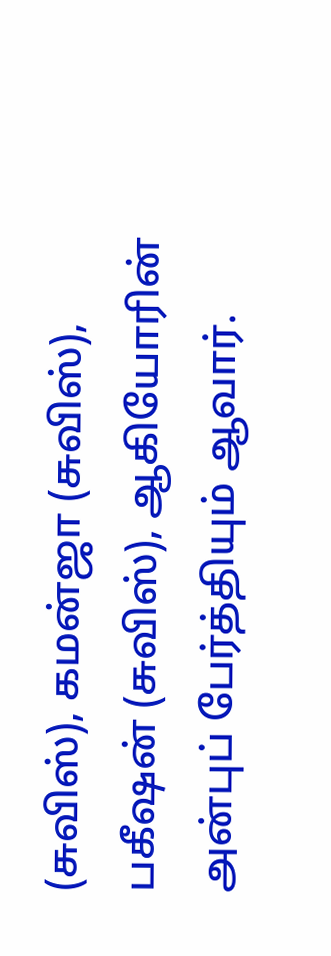(சுவிஸ்), கமன்ஜா (சுவிஸ்), பகீஷன் (சுவிஸ்), ஆகியோரின் அன்புப் பேர்த்தியும் ஆவார்.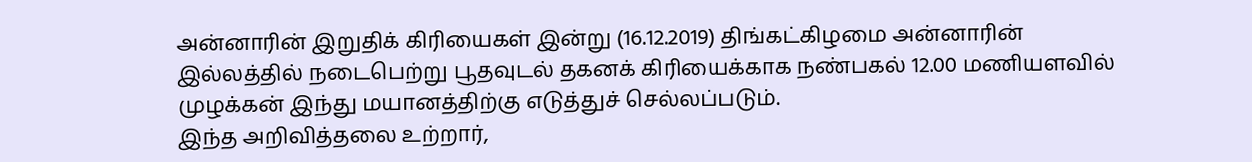அன்னாரின் இறுதிக் கிரியைகள் இன்று (16.12.2019) திங்கட்கிழமை அன்னாரின் இல்லத்தில் நடைபெற்று பூதவுடல் தகனக் கிரியைக்காக நண்பகல் 12.00 மணியளவில் முழக்கன் இந்து மயானத்திற்கு எடுத்துச் செல்லப்படும்.
இந்த அறிவித்தலை உற்றார்,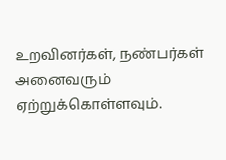உறவினர்கள், நண்பர்கள் அனைவரும் ஏற்றுக்கொள்ளவும்.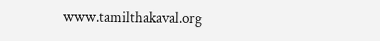www.tamilthakaval.org